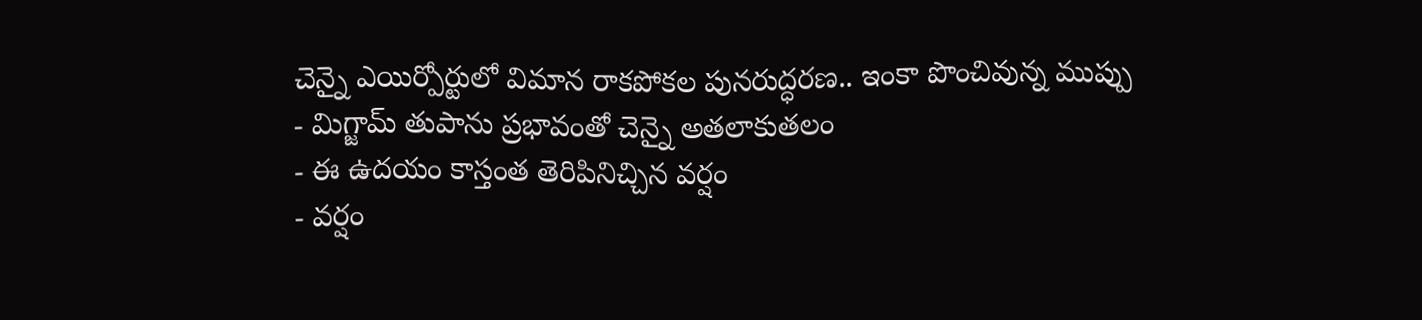చెన్నై ఎయిర్పోర్టులో విమాన రాకపోకల పునరుద్ధరణ.. ఇంకా పొంచివున్న ముప్పు
- మిగ్జామ్ తుపాను ప్రభావంతో చెన్నై అతలాకుతలం
- ఈ ఉదయం కాస్తంత తెరిపినిచ్చిన వర్షం
- వర్షం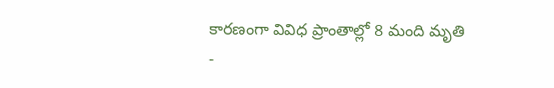కారణంగా వివిధ ప్రాంతాల్లో 8 మంది మృతి
-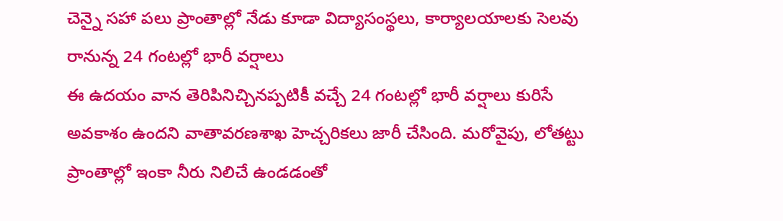చెన్నై సహా పలు ప్రాంతాల్లో నేడు కూడా విద్యాసంస్థలు, కార్యాలయాలకు సెలవు
రానున్న 24 గంటల్లో భారీ వర్షాలు
ఈ ఉదయం వాన తెరిపినిచ్చినప్పటికీ వచ్చే 24 గంటల్లో భారీ వర్షాలు కురిసే అవకాశం ఉందని వాతావరణశాఖ హెచ్చరికలు జారీ చేసింది. మరోవైపు, లోతట్టు ప్రాంతాల్లో ఇంకా నీరు నిలిచే ఉండడంతో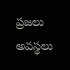ప్రజలు అవస్థలు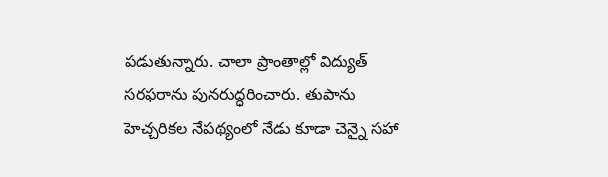పడుతున్నారు. చాలా ప్రాంతాల్లో విద్యుత్ సరఫరాను పునరుద్ధరించారు. తుపాను హెచ్చరికల నేపథ్యంలో నేడు కూడా చెన్నై సహా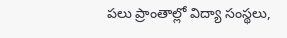పలు ప్రాంతాల్లో విద్యా సంస్థలు,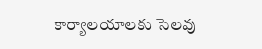కార్యాలయాలకు సెలవు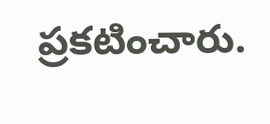ప్రకటించారు.